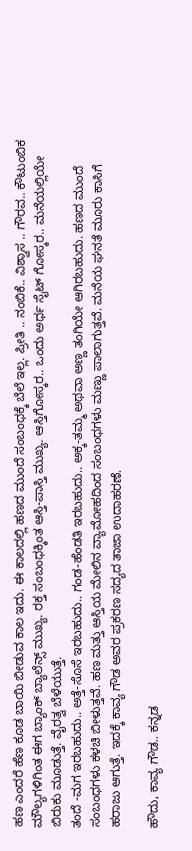ಹಣ ಎಂದರೆ ಹೆಣ ಕೂಡ ಬಾಯಿ ಬೀಡುವ ಕಾಲ ಇದು. ಈ ಕಾಲದಲ್ಲಿ ಹಣದ ಮುಂದೆ ಸಂಬಂಧಕ್ಕೆ ಬೆಲೆ ಇಲ್ಲ. ಪ್ರೀತಿ .. ನಂಬಿಕೆ.. ವಿಶ್ವಾಸ .. ಗೌರವ.. ಕೌಟುಂಬಿಕ ಮೌಲ್ಯಗಳಿಗಿಂತ ಈಗ ಬ್ಯಾಂಕ್ ಬ್ಯಾಲೆನ್ಸ್ ಮುಖ್ಯ. ರಕ್ತ ಸಂಬಂಧಕ್ಕಿಂತ ಆಸ್ತಿ-ಪಾಸ್ತಿ ಮುಖ್ಯ. ಆಸ್ತಿಗೋಸ್ಕರ.. ಒಂದು ಅರ್ಧ ಸೈಟ್ ಗೋಸ್ಕರ.. ಮನೆಯಲ್ಲಿಯೇ ಬಿರುಕು ಮೂಡುತ್ತೆ. ವೈರತ್ವ ಬೆಳೆಯುತ್ತೆ.
ತಂದೆ -ಮಗ ಇರಬಹುದು.. ಅತ್ತೆ-ಸೊಸೆ ಇರಬಹುದು.. ಗಂಡ-ಹೆಂಡತಿ ಇರಬಹುದು.. ಅಕ್ಕ-ತಮ್ಮ ಅಥವಾ ಅಣ್ಣ ತಂಗಿಯೇ ಆಗಿರಬಹುದು. ಹಣದ ಮುಂದೆ ಸಂಬಂಧಗಳು ಕಳಚಿ ಬೀಳುತ್ತವೆ. ಹಣ ಮತ್ತು ಆಸ್ತಿಯ ಮೇಲಿನ ವ್ಯಾಮೋಹದಿಂದ ಸಂಬಂಧಗಳು ಮಣ್ಣು ಪಾಲಾಗುತ್ತವೆ. ಮನೆಯ ಘನತೆ ಮೂರು ಕಾಸಿಗೆ ಹರಾಜು ಆಗುತ್ತೆ. ಇದಕ್ಕೆ ಕಾವ್ಯ ಗೌಡ ಅವರ ಪ್ರಕರಣ ಸದ್ಯದ ತಾಜಾ ಉದಾಹರಣೆ.

ಹೌದು, ಕಾವ್ಯ ಗೌಡ.. ಕನ್ನಡ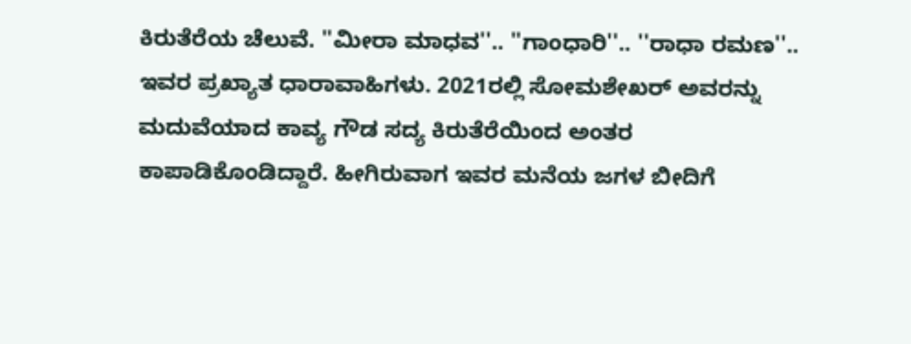ಕಿರುತೆರೆಯ ಚೆಲುವೆ. ''ಮೀರಾ ಮಾಧವ''.. ''ಗಾಂಧಾರಿ''.. ''ರಾಧಾ ರಮಣ''.. ಇವರ ಪ್ರಖ್ಯಾತ ಧಾರಾವಾಹಿಗಳು. 2021ರಲ್ಲಿ ಸೋಮಶೇಖರ್ ಅವರನ್ನು ಮದುವೆಯಾದ ಕಾವ್ಯ ಗೌಡ ಸದ್ಯ ಕಿರುತೆರೆಯಿಂದ ಅಂತರ ಕಾಪಾಡಿಕೊಂಡಿದ್ದಾರೆ. ಹೀಗಿರುವಾಗ ಇವರ ಮನೆಯ ಜಗಳ ಬೀದಿಗೆ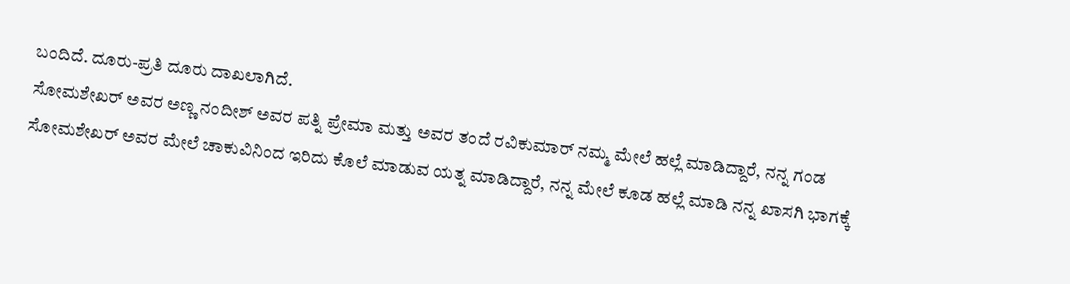ಬಂದಿದೆ. ದೂರು-ಪ್ರತಿ ದೂರು ದಾಖಲಾಗಿದೆ.
ಸೋಮಶೇಖರ್ ಅವರ ಅಣ್ಣ ನಂದೀಶ್ ಅವರ ಪತ್ನಿ ಪ್ರೇಮಾ ಮತ್ತು ಅವರ ತಂದೆ ರವಿಕುಮಾರ್ ನಮ್ಮ ಮೇಲೆ ಹಲ್ಲೆ ಮಾಡಿದ್ದಾರೆ, ನನ್ನ ಗಂಡ ಸೋಮಶೇಖರ್ ಅವರ ಮೇಲೆ ಚಾಕುವಿನಿಂದ ಇರಿದು ಕೊಲೆ ಮಾಡುವ ಯತ್ನ ಮಾಡಿದ್ದಾರೆ, ನನ್ನ ಮೇಲೆ ಕೂಡ ಹಲ್ಲೆ ಮಾಡಿ ನನ್ನ ಖಾಸಗಿ ಭಾಗಕ್ಕೆ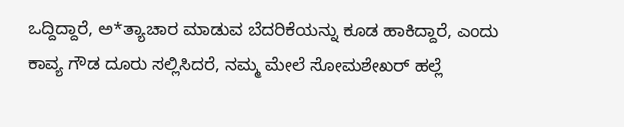ಒದ್ದಿದ್ದಾರೆ, ಅ*ತ್ಯಾಚಾರ ಮಾಡುವ ಬೆದರಿಕೆಯನ್ನು ಕೂಡ ಹಾಕಿದ್ದಾರೆ, ಎಂದು ಕಾವ್ಯ ಗೌಡ ದೂರು ಸಲ್ಲಿಸಿದರೆ, ನಮ್ಮ ಮೇಲೆ ಸೋಮಶೇಖರ್ ಹಲ್ಲೆ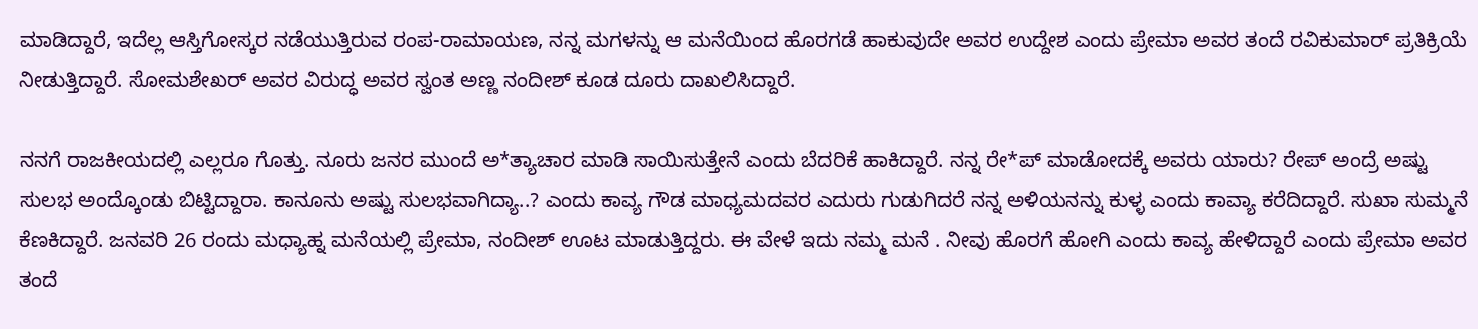ಮಾಡಿದ್ದಾರೆ, ಇದೆಲ್ಲ ಆಸ್ತಿಗೋಸ್ಕರ ನಡೆಯುತ್ತಿರುವ ರಂಪ-ರಾಮಾಯಣ, ನನ್ನ ಮಗಳನ್ನು ಆ ಮನೆಯಿಂದ ಹೊರಗಡೆ ಹಾಕುವುದೇ ಅವರ ಉದ್ದೇಶ ಎಂದು ಪ್ರೇಮಾ ಅವರ ತಂದೆ ರವಿಕುಮಾರ್ ಪ್ರತಿಕ್ರಿಯೆ ನೀಡುತ್ತಿದ್ದಾರೆ. ಸೋಮಶೇಖರ್ ಅವರ ವಿರುದ್ಧ ಅವರ ಸ್ವಂತ ಅಣ್ಣ ನಂದೀಶ್ ಕೂಡ ದೂರು ದಾಖಲಿಸಿದ್ದಾರೆ.

ನನಗೆ ರಾಜಕೀಯದಲ್ಲಿ ಎಲ್ಲರೂ ಗೊತ್ತು. ನೂರು ಜನರ ಮುಂದೆ ಅ*ತ್ಯಾಚಾರ ಮಾಡಿ ಸಾಯಿಸುತ್ತೇನೆ ಎಂದು ಬೆದರಿಕೆ ಹಾಕಿದ್ದಾರೆ. ನನ್ನ ರೇ*ಪ್ ಮಾಡೋದಕ್ಕೆ ಅವರು ಯಾರು? ರೇಪ್ ಅಂದ್ರೆ ಅಷ್ಟು ಸುಲಭ ಅಂದ್ಕೊಂಡು ಬಿಟ್ಟಿದ್ದಾರಾ. ಕಾನೂನು ಅಷ್ಟು ಸುಲಭವಾಗಿದ್ಯಾ..? ಎಂದು ಕಾವ್ಯ ಗೌಡ ಮಾಧ್ಯಮದವರ ಎದುರು ಗುಡುಗಿದರೆ ನನ್ನ ಅಳಿಯನನ್ನು ಕುಳ್ಳ ಎಂದು ಕಾವ್ಯಾ ಕರೆದಿದ್ದಾರೆ. ಸುಖಾ ಸುಮ್ಮನೆ ಕೆಣಕಿದ್ದಾರೆ. ಜನವರಿ 26 ರಂದು ಮಧ್ಯಾಹ್ನ ಮನೆಯಲ್ಲಿ ಪ್ರೇಮಾ, ನಂದೀಶ್ ಊಟ ಮಾಡುತ್ತಿದ್ದರು. ಈ ವೇಳೆ ಇದು ನಮ್ಮ ಮನೆ . ನೀವು ಹೊರಗೆ ಹೋಗಿ ಎಂದು ಕಾವ್ಯ ಹೇಳಿದ್ದಾರೆ ಎಂದು ಪ್ರೇಮಾ ಅವರ ತಂದೆ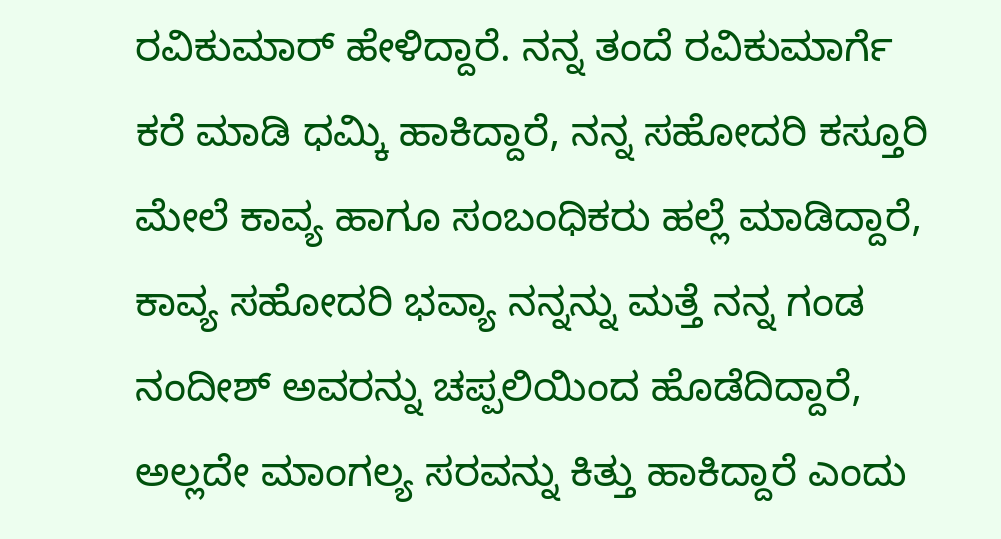ರವಿಕುಮಾರ್ ಹೇಳಿದ್ದಾರೆ. ನನ್ನ ತಂದೆ ರವಿಕುಮಾರ್ಗೆ ಕರೆ ಮಾಡಿ ಧಮ್ಕಿ ಹಾಕಿದ್ದಾರೆ, ನನ್ನ ಸಹೋದರಿ ಕಸ್ತೂರಿ ಮೇಲೆ ಕಾವ್ಯ ಹಾಗೂ ಸಂಬಂಧಿಕರು ಹಲ್ಲೆ ಮಾಡಿದ್ದಾರೆ, ಕಾವ್ಯ ಸಹೋದರಿ ಭವ್ಯಾ ನನ್ನನ್ನು ಮತ್ತೆ ನನ್ನ ಗಂಡ ನಂದೀಶ್ ಅವರನ್ನು ಚಪ್ಪಲಿಯಿಂದ ಹೊಡೆದಿದ್ದಾರೆ, ಅಲ್ಲದೇ ಮಾಂಗಲ್ಯ ಸರವನ್ನು ಕಿತ್ತು ಹಾಕಿದ್ದಾರೆ ಎಂದು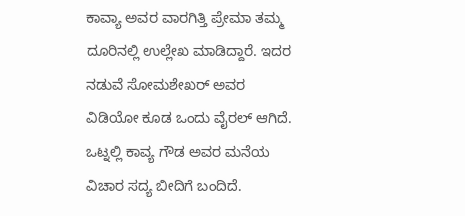ಕಾವ್ಯಾ ಅವರ ವಾರಗಿತ್ತಿ ಪ್ರೇಮಾ ತಮ್ಮ ದೂರಿನಲ್ಲಿ ಉಲ್ಲೇಖ ಮಾಡಿದ್ದಾರೆ. ಇದರ ನಡುವೆ ಸೋಮಶೇಖರ್ ಅವರ ವಿಡಿಯೋ ಕೂಡ ಒಂದು ವೈರಲ್ ಆಗಿದೆ.
ಒಟ್ನಲ್ಲಿ ಕಾವ್ಯ ಗೌಡ ಅವರ ಮನೆಯ ವಿಚಾರ ಸದ್ಯ ಬೀದಿಗೆ ಬಂದಿದೆ.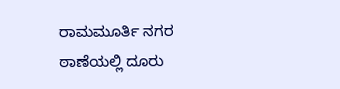ರಾಮಮೂರ್ತಿ ನಗರ ಠಾಣೆಯಲ್ಲಿ ದೂರು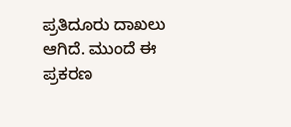ಪ್ರತಿದೂರು ದಾಖಲು ಆಗಿದೆ. ಮುಂದೆ ಈ ಪ್ರಕರಣ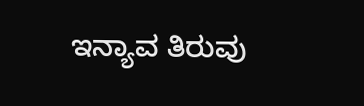ಇನ್ಯಾವ ತಿರುವು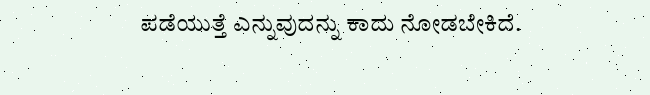ಪಡೆಯುತ್ತೆ ಎನ್ನುವುದನ್ನು ಕಾದು ನೋಡಬೇಕಿದೆ.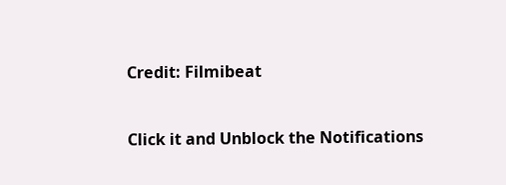Credit: Filmibeat


Click it and Unblock the Notifications